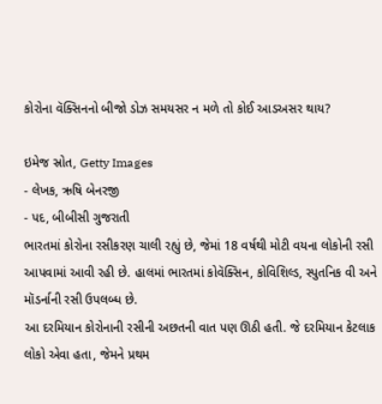કોરોના વૅક્સિનનો બીજો ડોઝ સમયસર ન મળે તો કોઈ આડઅસર થાય?

ઇમેજ સ્રોત, Getty Images
- લેખક, ઋષિ બેનરજી
- પદ, બીબીસી ગુજરાતી
ભારતમાં કોરોના રસીકરણ ચાલી રહ્યું છે, જેમાં 18 વર્ષથી મોટી વયના લોકોની રસી આપવામાં આવી રહી છે. હાલમાં ભારતમાં કોવૅક્સિન, કોવિશિલ્ડ, સ્પુતનિક વી અને મૉડર્નાની રસી ઉપલબ્ધ છે.
આ દરમિયાન કોરોનાની રસીની અછતની વાત પણ ઊઠી હતી. જે દરમિયાન કેટલાક લોકો એવા હતા, જેમને પ્રથમ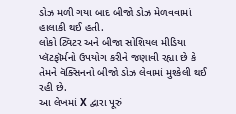ડોઝ મળી ગયા બાદ બીજો ડોઝ મેળવવામાં હાલાકી થઈ હતી.
લોકો ટ્વિટર અને બીજા સોશિયલ મીડિયા પ્લૅટફૉર્મનો ઉપયોગ કરીને જણાવી રહ્યા છે કે તેમને વૅક્સિનનો બીજો ડોઝ લેવામાં મુશ્કેલી થઈ રહી છે.
આ લેખમાં X દ્વારા પૂરું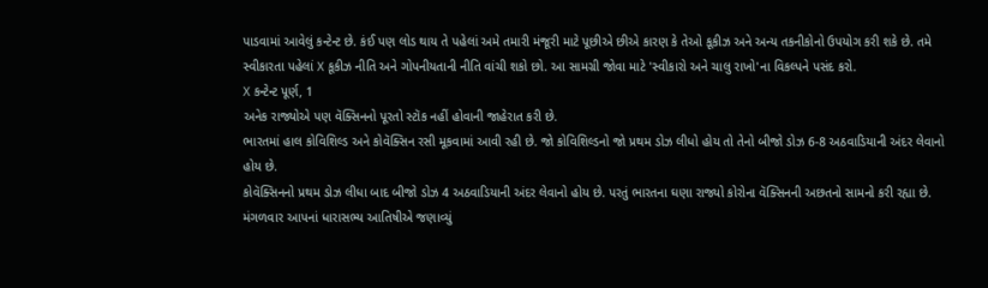પાડવામાં આવેલું કન્ટેન્ટ છે. કંઈ પણ લોડ થાય તે પહેલાં અમે તમારી મંજૂરી માટે પૂછીએ છીએ કારણ કે તેઓ કૂકીઝ અને અન્ય તકનીકોનો ઉપયોગ કરી શકે છે. તમે સ્વીકારતા પહેલાં X કૂકીઝ નીતિ અને ગોપનીયતાની નીતિ વાંચી શકો છો. આ સામગ્રી જોવા માટે 'સ્વીકારો અને ચાલુ રાખો'ના વિકલ્પને પસંદ કરો.
X કન્ટેન્ટ પૂર્ણ, 1
અનેક રાજ્યોએ પણ વૅક્સિનનો પૂરતો સ્ટૉક નહીં હોવાની જાહેરાત કરી છે.
ભારતમાં હાલ કોવિશિલ્ડ અને કોવૅક્સિન રસી મૂકવામાં આવી રહી છે. જો કોવિશિલ્ડનો જો પ્રથમ ડોઝ લીધો હોય તો તેનો બીજો ડોઝ 6-8 અઠવાડિયાની અંદર લેવાનો હોય છે.
કોવૅક્સિનનો પ્રથમ ડોઝ લીધા બાદ બીજો ડોઝ 4 અઠવાડિયાની અંદર લેવાનો હોય છે. પરતું ભારતના ઘણા રાજ્યો કોરોના વૅક્સિનની અછતનો સામનો કરી રહ્યા છે.
મંગળવાર આપનાં ધારાસભ્ય આતિષીએ જણાવ્યું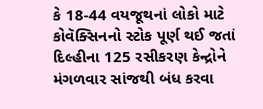કે 18-44 વયજૂથનાં લોકો માટે કોવૅક્સિનનો સ્ટોક પૂર્ણ થઈ જતાં દિલ્હીના 125 રસીકરણ કેન્દ્રોને મંગળવાર સાંજથી બંધ કરવા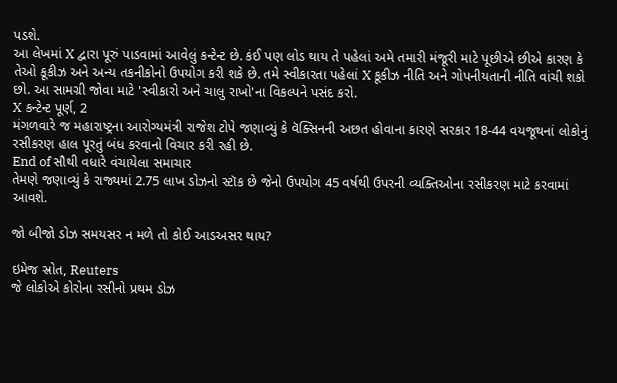પડશે.
આ લેખમાં X દ્વારા પૂરું પાડવામાં આવેલું કન્ટેન્ટ છે. કંઈ પણ લોડ થાય તે પહેલાં અમે તમારી મંજૂરી માટે પૂછીએ છીએ કારણ કે તેઓ કૂકીઝ અને અન્ય તકનીકોનો ઉપયોગ કરી શકે છે. તમે સ્વીકારતા પહેલાં X કૂકીઝ નીતિ અને ગોપનીયતાની નીતિ વાંચી શકો છો. આ સામગ્રી જોવા માટે 'સ્વીકારો અને ચાલુ રાખો'ના વિકલ્પને પસંદ કરો.
X કન્ટેન્ટ પૂર્ણ, 2
મંગળવારે જ મહારાષ્ટ્રના આરોગ્યમંત્રી રાજેશ ટોપે જણાવ્યું કે વૅક્સિનની અછત હોવાના કારણે સરકાર 18-44 વયજૂથનાં લોકોનું રસીકરણ હાલ પૂરતું બંધ કરવાનો વિચાર કરી રહી છે.
End of સૌથી વધારે વંચાયેલા સમાચાર
તેમણે જણાવ્યું કે રાજ્યમાં 2.75 લાખ ડોઝનો સ્ટૉક છે જેનો ઉપયોગ 45 વર્ષથી ઉપરની વ્યક્તિઓના રસીકરણ માટે કરવામાં આવશે.

જો બીજો ડોઝ સમયસર ન મળે તો કોઈ આડઅસર થાય?

ઇમેજ સ્રોત, Reuters
જે લોકોએ કોરોના રસીનો પ્રથમ ડોઝ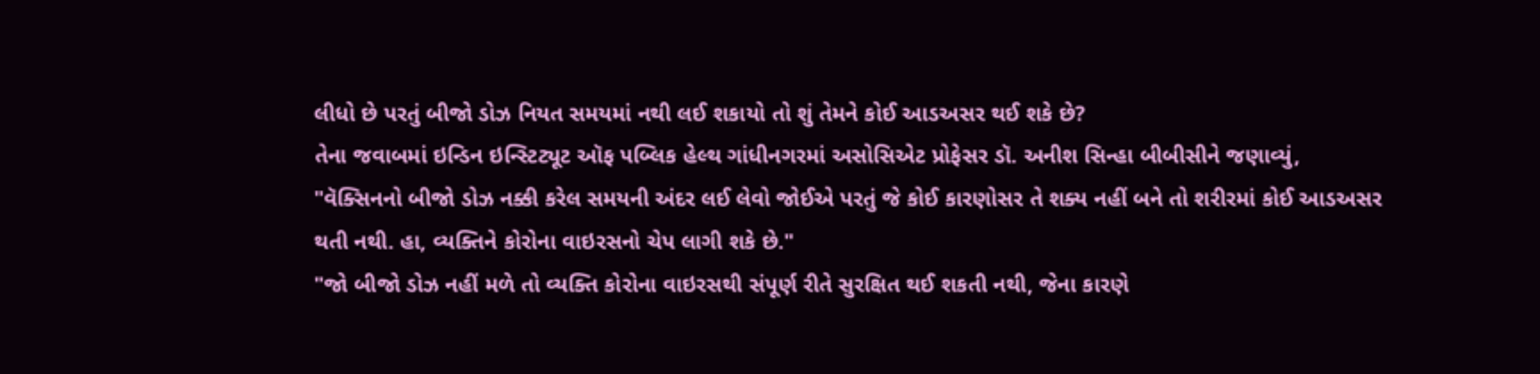લીધો છે પરતું બીજો ડોઝ નિયત સમયમાં નથી લઈ શકાયો તો શું તેમને કોઈ આડઅસર થઈ શકે છે?
તેના જવાબમાં ઇન્ડિન ઇન્સ્ટિટ્યૂટ ઑફ પબ્લિક હેલ્થ ગાંધીનગરમાં અસોસિએટ પ્રોફેસર ડૉ. અનીશ સિન્હા બીબીસીને જણાવ્યું, "વૅક્સિનનો બીજો ડોઝ નક્કી કરેલ સમયની અંદર લઈ લેવો જોઈએ પરતું જે કોઈ કારણોસર તે શક્ય નહીં બને તો શરીરમાં કોઈ આડઅસર થતી નથી. હા, વ્યક્તિને કોરોના વાઇરસનો ચેપ લાગી શકે છે."
"જો બીજો ડોઝ નહીં મળે તો વ્યક્તિ કોરોના વાઇરસથી સંપૂર્ણ રીતે સુરક્ષિત થઈ શકતી નથી, જેના કારણે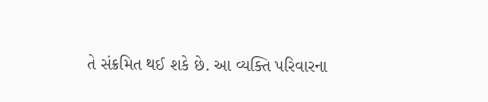તે સંક્રમિત થઈ શકે છે. આ વ્યક્તિ પરિવારના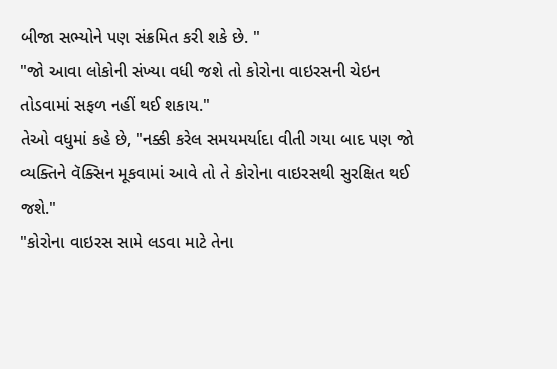બીજા સભ્યોને પણ સંક્રમિત કરી શકે છે. "
"જો આવા લોકોની સંખ્યા વધી જશે તો કોરોના વાઇરસની ચેઇન તોડવામાં સફળ નહીં થઈ શકાય."
તેઓ વધુમાં કહે છે, "નક્કી કરેલ સમયમર્યાદા વીતી ગયા બાદ પણ જો વ્યક્તિને વૅક્સિન મૂકવામાં આવે તો તે કોરોના વાઇરસથી સુરક્ષિત થઈ જશે."
"કોરોના વાઇરસ સામે લડવા માટે તેના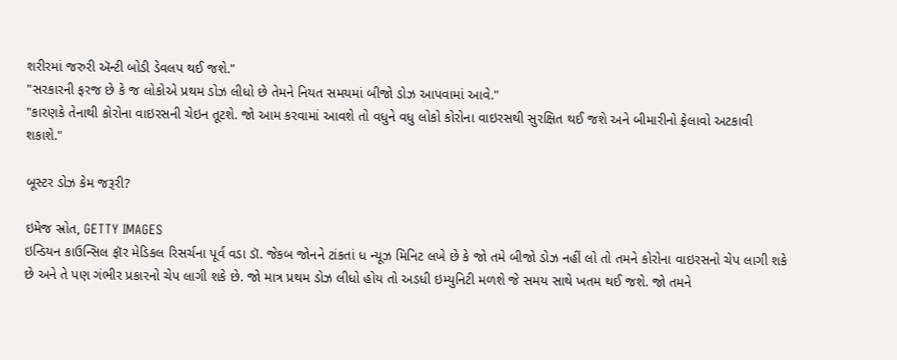શરીરમાં જરુરી ઍન્ટી બોડી ડેવલપ થઈ જશે."
"સરકારની ફરજ છે કે જ લોકોએ પ્રથમ ડોઝ લીધો છે તેમને નિયત સમયમાં બીજો ડોઝ આપવામાં આવે."
"કારણકે તેનાથી કોરોના વાઇરસની ચેઇન તૂટશે. જો આમ કરવામાં આવશે તો વધુને વધુ લોકો કોરોના વાઇરસથી સુરક્ષિત થઈ જશે અને બીમારીનો ફેલાવો અટકાવી શકાશે."

બૂસ્ટર ડોઝ કેમ જરૂરી?

ઇમેજ સ્રોત, GETTY IMAGES
ઇન્ડિયન કાઉન્સિલ ફૉર મેડિકલ રિસર્ચના પૂર્વ વડા ડૉ. જેકબ જોનને ટાંકતાં ધ ન્યૂઝ મિનિટ લખે છે કે જો તમે બીજો ડોઝ નહીં લો તો તમને કોરોના વાઇરસનો ચેપ લાગી શકે છે અને તે પણ ગંભીર પ્રકારનો ચેપ લાગી શકે છે. જો માત્ર પ્રથમ ડોઝ લીધો હોય તો અડધી ઇમ્યુનિટી મળશે જે સમય સાથે ખતમ થઈ જશે. જો તમને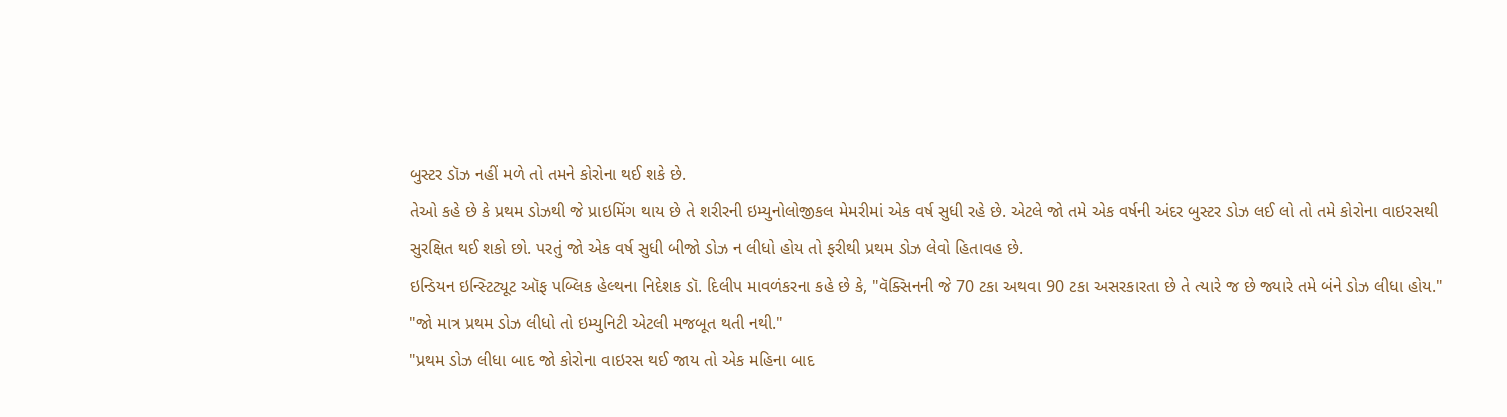બુસ્ટર ડૉઝ નહીં મળે તો તમને કોરોના થઈ શકે છે.
તેઓ કહે છે કે પ્રથમ ડોઝથી જે પ્રાઇમિંગ થાય છે તે શરીરની ઇમ્યુનોલોજીકલ મેમરીમાં એક વર્ષ સુધી રહે છે. એટલે જો તમે એક વર્ષની અંદર બુસ્ટર ડોઝ લઈ લો તો તમે કોરોના વાઇરસથી સુરક્ષિત થઈ શકો છો. પરતું જો એક વર્ષ સુધી બીજો ડોઝ ન લીધો હોય તો ફરીથી પ્રથમ ડોઝ લેવો હિતાવહ છે.
ઇન્ડિયન ઇન્સ્ટિટ્યૂટ ઑફ પબ્લિક હેલ્થના નિદેશક ડૉ. દિલીપ માવળંકરના કહે છે કે, "વૅક્સિનની જે 70 ટકા અથવા 90 ટકા અસરકારતા છે તે ત્યારે જ છે જ્યારે તમે બંને ડોઝ લીધા હોય."
"જો માત્ર પ્રથમ ડોઝ લીધો તો ઇમ્યુનિટી એટલી મજબૂત થતી નથી."
"પ્રથમ ડોઝ લીધા બાદ જો કોરોના વાઇરસ થઈ જાય તો એક મહિના બાદ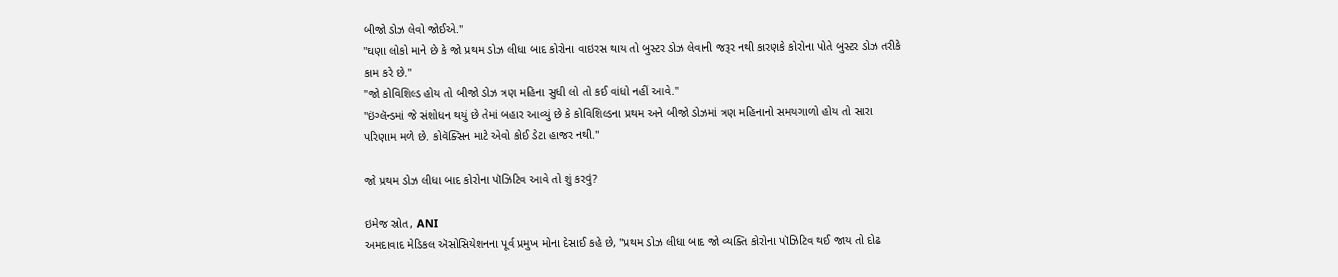બીજો ડોઝ લેવો જોઈએ."
"ઘણા લોકો માને છે કે જો પ્રથમ ડોઝ લીધા બાદ કોરોના વાઇરસ થાય તો બુસ્ટર ડોઝ લેવાની જરૂર નથી કારણકે કોરોના પોતે બુસ્ટર ડોઝ તરીકે કામ કરે છે."
"જો કોવિશિલ્ડ હોય તો બીજો ડોઝ ત્રણ મહિના સુધી લો તો કઈ વાંધો નહીં આવે."
"ઇંગ્લૅન્ડમાં જે સંશોધન થયું છે તેમાં બહાર આવ્યું છે કે કોવિશિલ્ડના પ્રથમ અને બીજો ડોઝમાં ત્રણ મહિનાનો સમયગાળો હોય તો સારા પરિણામ મળે છે. કોવૅક્સિન માટે એવો કોઈ ડેટા હાજર નથી."

જો પ્રથમ ડોઝ લીધા બાદ કોરોના પૉઝિટિવ આવે તો શું કરવું?

ઇમેજ સ્રોત, ANI
અમદાવાદ મેડિકલ ઍસોસિયેશનના પૂર્વ પ્રમુખ મોના દેસાઈ કહે છે, "પ્રથમ ડોઝ લીધા બાદ જો વ્યક્તિ કોરોના પૉઝિટિવ થઈ જાય તો દોઢ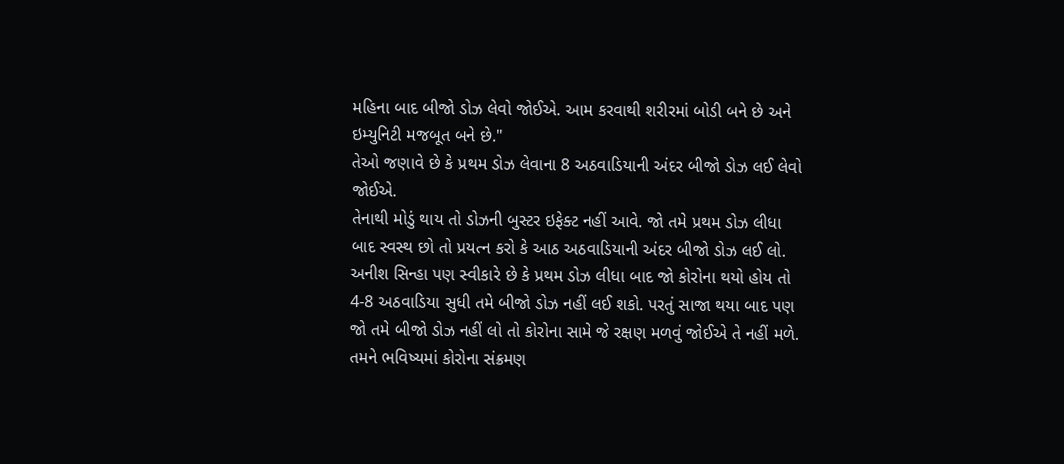મહિના બાદ બીજો ડોઝ લેવો જોઈએ. આમ કરવાથી શરીરમાં બોડી બને છે અને ઇમ્યુનિટી મજબૂત બને છે."
તેઓ જણાવે છે કે પ્રથમ ડોઝ લેવાના 8 અઠવાડિયાની અંદર બીજો ડોઝ લઈ લેવો જોઈએ.
તેનાથી મોડું થાય તો ડોઝની બુસ્ટર ઇફેક્ટ નહીં આવે. જો તમે પ્રથમ ડોઝ લીધા બાદ સ્વસ્થ છો તો પ્રયત્ન કરો કે આઠ અઠવાડિયાની અંદર બીજો ડોઝ લઈ લો.
અનીશ સિન્હા પણ સ્વીકારે છે કે પ્રથમ ડોઝ લીધા બાદ જો કોરોના થયો હોય તો 4-8 અઠવાડિયા સુધી તમે બીજો ડોઝ નહીં લઈ શકો. પરતું સાજા થયા બાદ પણ જો તમે બીજો ડોઝ નહીં લો તો કોરોના સામે જે રક્ષણ મળવું જોઈએ તે નહીં મળે.
તમને ભવિષ્યમાં કોરોના સંક્રમણ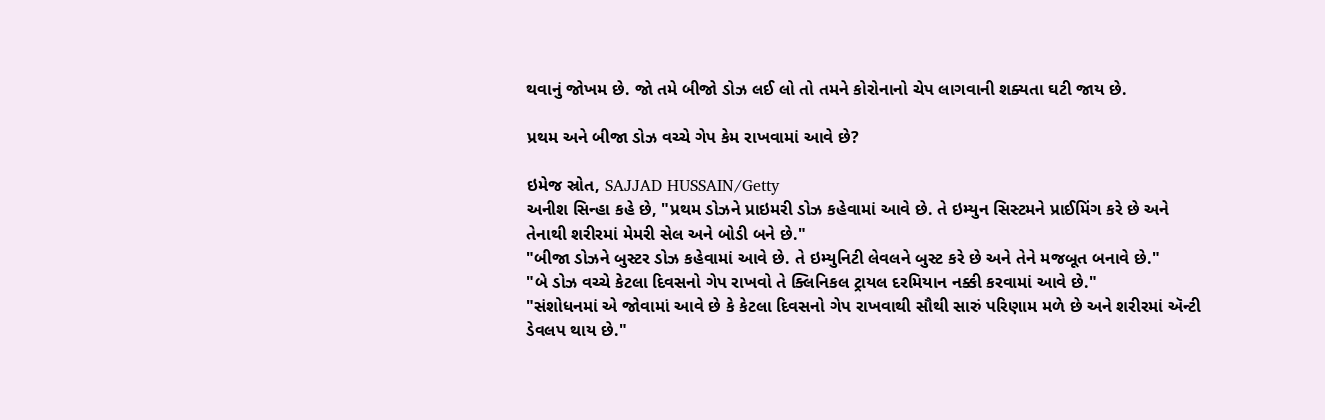થવાનું જોખમ છે. જો તમે બીજો ડોઝ લઈ લો તો તમને કોરોનાનો ચેપ લાગવાની શક્યતા ઘટી જાય છે.

પ્રથમ અને બીજા ડોઝ વચ્ચે ગેપ કેમ રાખવામાં આવે છે?

ઇમેજ સ્રોત, SAJJAD HUSSAIN/Getty
અનીશ સિન્હા કહે છે, "પ્રથમ ડોઝને પ્રાઇમરી ડોઝ કહેવામાં આવે છે. તે ઇમ્યુન સિસ્ટમને પ્રાઈમિંગ કરે છે અને તેનાથી શરીરમાં મેમરી સેલ અને બોડી બને છે."
"બીજા ડોઝને બુસ્ટર ડોઝ કહેવામાં આવે છે. તે ઇમ્યુનિટી લેવલને બુસ્ટ કરે છે અને તેને મજબૂત બનાવે છે."
"બે ડોઝ વચ્ચે કેટલા દિવસનો ગેપ રાખવો તે ક્લિનિકલ ટ્રાયલ દરમિયાન નક્કી કરવામાં આવે છે."
"સંશોધનમાં એ જોવામાં આવે છે કે કેટલા દિવસનો ગેપ રાખવાથી સૌથી સારું પરિણામ મળે છે અને શરીરમાં ઍન્ટી ડેવલપ થાય છે."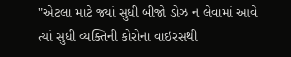"એટલા માટે જ્યાં સુધી બીજો ડોઝ ન લેવામાં આવે ત્યાં સુધી વ્યક્તિની કોરોના વાઇરસથી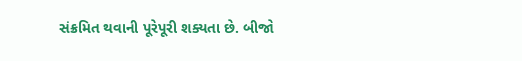સંક્રમિત થવાની પૂરેપૂરી શક્યતા છે. બીજો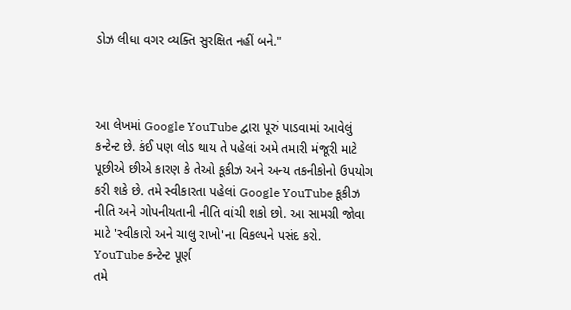ડોઝ લીધા વગર વ્યક્તિ સુરક્ષિત નહીં બને."



આ લેખમાં Google YouTube દ્વારા પૂરું પાડવામાં આવેલું કન્ટેન્ટ છે. કંઈ પણ લોડ થાય તે પહેલાં અમે તમારી મંજૂરી માટે પૂછીએ છીએ કારણ કે તેઓ કૂકીઝ અને અન્ય તકનીકોનો ઉપયોગ કરી શકે છે. તમે સ્વીકારતા પહેલાં Google YouTube કૂકીઝ નીતિ અને ગોપનીયતાની નીતિ વાંચી શકો છો. આ સામગ્રી જોવા માટે 'સ્વીકારો અને ચાલુ રાખો'ના વિકલ્પને પસંદ કરો.
YouTube કન્ટેન્ટ પૂર્ણ
તમે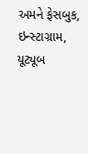અમને ફેસબુક, ઇન્સ્ટાગ્રામ, યૂટ્યૂબ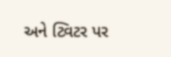અને ટ્વિટર પર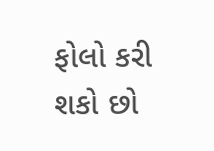ફોલો કરી શકો છો